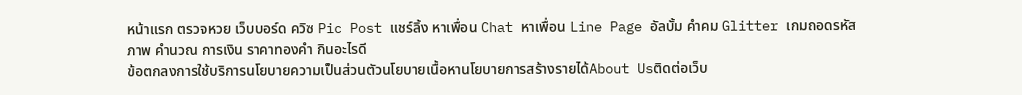หน้าแรก ตรวจหวย เว็บบอร์ด ควิซ Pic Post แชร์ลิ้ง หาเพื่อน Chat หาเพื่อน Line Page อัลบั้ม คำคม Glitter เกมถอดรหัสภาพ คำนวณ การเงิน ราคาทองคำ กินอะไรดี
ข้อตกลงการใช้บริการนโยบายความเป็นส่วนตัวนโยบายเนื้อหานโยบายการสร้างรายได้About Usติดต่อเว็บ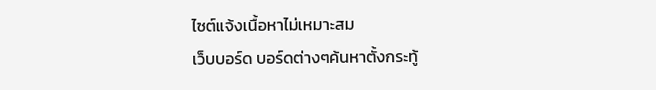ไซต์แจ้งเนื้อหาไม่เหมาะสม
เว็บบอร์ด บอร์ดต่างๆค้นหาตั้งกระทู้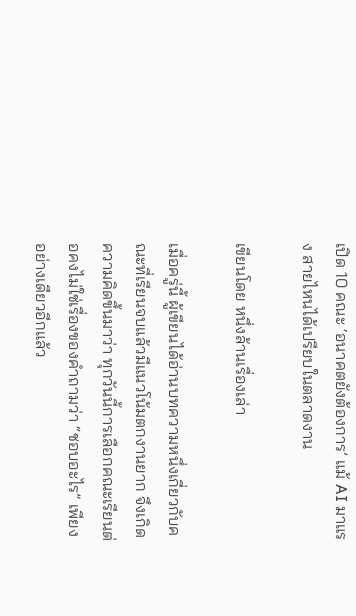เปิด 10 คณะ ‘อนาคตยังต้องการ’ แม้ AI มาแรง สายไหนได้เปรียบในตลาดงาน

เขียนโดย หนึ่งล้านเรื่องเล่า

เมื่อครู่นี้ ผู้เขียนได้อ่านบทความหนึ่งเกี่ยวกับคณะที่เรียนจบแล้วมีแนวโน้มตกงานยาก จึงเกิดความคิดขึ้นมาว่า ทุกวันนี้การเลือกคณะเรียนต่อคงไม่ใช่เรื่องของคำถามว่า “ชอบอะไร” เพียงอย่างเดียวอีกแล้ว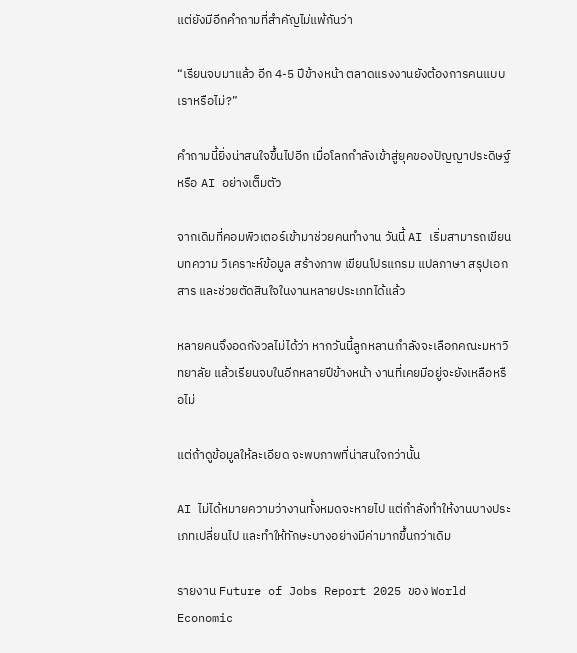แต่ยังมีอีกคำถามที่สำคัญไม่แพ้กันว่า

“เรียนจบมาแล้ว อีก 4-5 ปีข้างหน้า ตลาดแรงงานยังต้องการคนแบบเราหรือไม่?”

คำถามนี้ยิ่งน่าสนใจขึ้นไปอีก เมื่อโลกกำลังเข้าสู่ยุคของปัญญาประดิษฐ์ หรือ AI อย่างเต็มตัว

จากเดิมที่คอมพิวเตอร์เข้ามาช่วยคนทำงาน วันนี้ AI เริ่มสามารถเขียนบทความ วิเคราะห์ข้อมูล สร้างภาพ เขียนโปรแกรม แปลภาษา สรุปเอกสาร และช่วยตัดสินใจในงานหลายประเภทได้แล้ว

หลายคนจึงอดกังวลไม่ได้ว่า หากวันนี้ลูกหลานกำลังจะเลือกคณะมหาวิทยาลัย แล้วเรียนจบในอีกหลายปีข้างหน้า งานที่เคยมีอยู่จะยังเหลือหรือไม่

แต่ถ้าดูข้อมูลให้ละเอียด จะพบภาพที่น่าสนใจกว่านั้น

AI ไม่ได้หมายความว่างานทั้งหมดจะหายไป แต่กำลังทำให้งานบางประเภทเปลี่ยนไป และทำให้ทักษะบางอย่างมีค่ามากขึ้นกว่าเดิม

รายงาน Future of Jobs Report 2025 ของ World Economic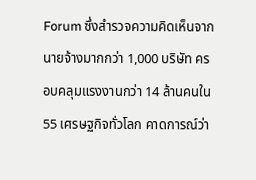Forum ซึ่งสำรวจความคิดเห็นจากนายจ้างมากกว่า 1,000 บริษัท ครอบคลุมแรงงานกว่า 14 ล้านคนใน 55 เศรษฐกิจทั่วโลก คาดการณ์ว่า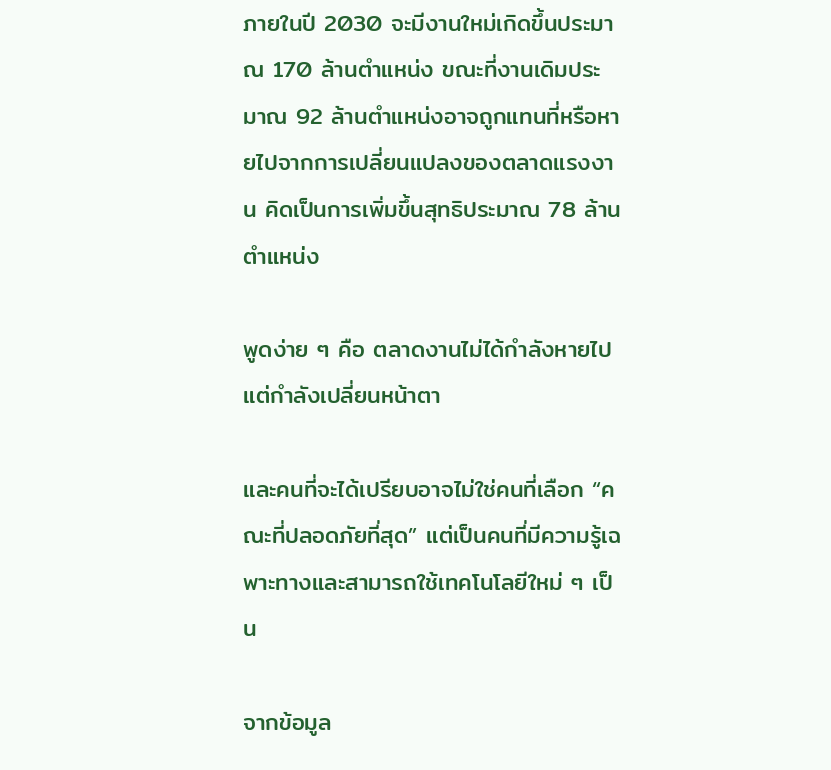ภายในปี 2030 จะมีงานใหม่เกิดขึ้นประมาณ 170 ล้านตำแหน่ง ขณะที่งานเดิมประมาณ 92 ล้านตำแหน่งอาจถูกแทนที่หรือหายไปจากการเปลี่ยนแปลงของตลาดแรงงาน คิดเป็นการเพิ่มขึ้นสุทธิประมาณ 78 ล้านตำแหน่ง

พูดง่าย ๆ คือ ตลาดงานไม่ได้กำลังหายไป แต่กำลังเปลี่ยนหน้าตา

และคนที่จะได้เปรียบอาจไม่ใช่คนที่เลือก “คณะที่ปลอดภัยที่สุด” แต่เป็นคนที่มีความรู้เฉพาะทางและสามารถใช้เทคโนโลยีใหม่ ๆ เป็น

จากข้อมูล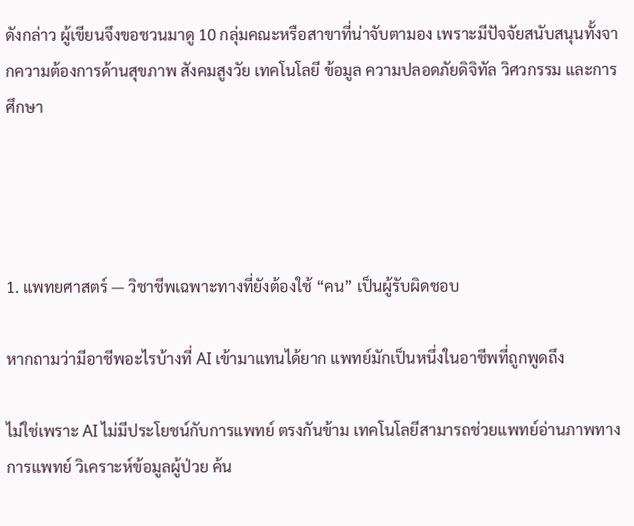ดังกล่าว ผู้เขียนจึงขอชวนมาดู 10 กลุ่มคณะหรือสาขาที่น่าจับตามอง เพราะมีปัจจัยสนับสนุนทั้งจากความต้องการด้านสุขภาพ สังคมสูงวัย เทคโนโลยี ข้อมูล ความปลอดภัยดิจิทัล วิศวกรรม และการศึกษา




1. แพทยศาสตร์ — วิชาชีพเฉพาะทางที่ยังต้องใช้ “คน” เป็นผู้รับผิดชอบ

หากถามว่ามีอาชีพอะไรบ้างที่ AI เข้ามาแทนได้ยาก แพทย์มักเป็นหนึ่งในอาชีพที่ถูกพูดถึง

ไม่ใช่เพราะ AI ไม่มีประโยชน์กับการแพทย์ ตรงกันข้าม เทคโนโลยีสามารถช่วยแพทย์อ่านภาพทางการแพทย์ วิเคราะห์ข้อมูลผู้ป่วย ค้น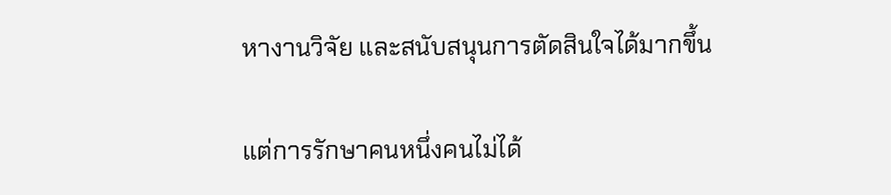หางานวิจัย และสนับสนุนการตัดสินใจได้มากขึ้น

แต่การรักษาคนหนึ่งคนไม่ได้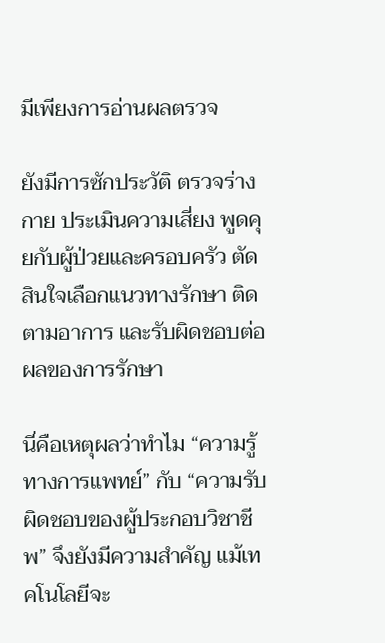มีเพียงการอ่านผลตรวจ

ยังมีการซักประวัติ ตรวจร่างกาย ประเมินความเสี่ยง พูดคุยกับผู้ป่วยและครอบครัว ตัดสินใจเลือกแนวทางรักษา ติดตามอาการ และรับผิดชอบต่อผลของการรักษา

นี่คือเหตุผลว่าทำไม “ความรู้ทางการแพทย์” กับ “ความรับผิดชอบของผู้ประกอบวิชาชีพ” จึงยังมีความสำคัญ แม้เทคโนโลยีจะ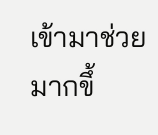เข้ามาช่วยมากขึ้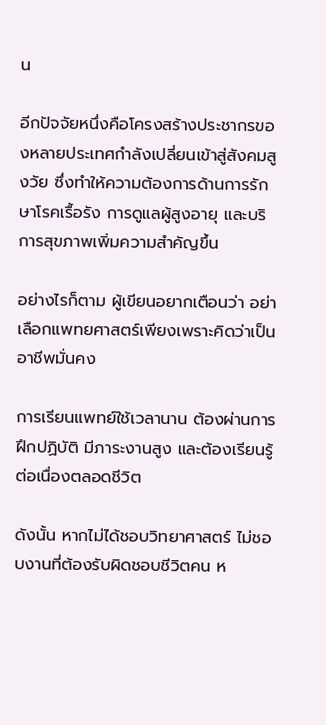น

อีกปัจจัยหนึ่งคือโครงสร้างประชากรของหลายประเทศกำลังเปลี่ยนเข้าสู่สังคมสูงวัย ซึ่งทำให้ความต้องการด้านการรักษาโรคเรื้อรัง การดูแลผู้สูงอายุ และบริการสุขภาพเพิ่มความสำคัญขึ้น

อย่างไรก็ตาม ผู้เขียนอยากเตือนว่า อย่าเลือกแพทยศาสตร์เพียงเพราะคิดว่าเป็นอาชีพมั่นคง

การเรียนแพทย์ใช้เวลานาน ต้องผ่านการฝึกปฏิบัติ มีภาระงานสูง และต้องเรียนรู้ต่อเนื่องตลอดชีวิต

ดังนั้น หากไม่ได้ชอบวิทยาศาสตร์ ไม่ชอบงานที่ต้องรับผิดชอบชีวิตคน ห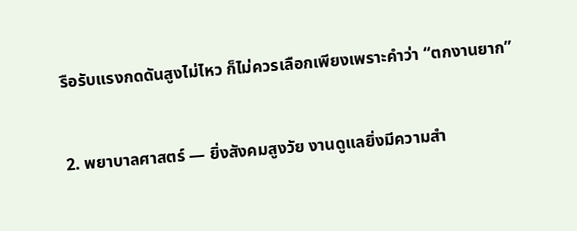รือรับแรงกดดันสูงไม่ไหว ก็ไม่ควรเลือกเพียงเพราะคำว่า “ตกงานยาก”


2. พยาบาลศาสตร์ — ยิ่งสังคมสูงวัย งานดูแลยิ่งมีความสำ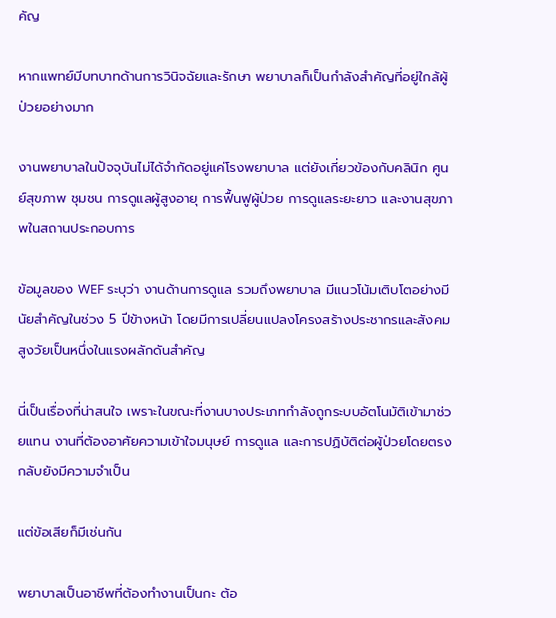คัญ

หากแพทย์มีบทบาทด้านการวินิจฉัยและรักษา พยาบาลก็เป็นกำลังสำคัญที่อยู่ใกล้ผู้ป่วยอย่างมาก

งานพยาบาลในปัจจุบันไม่ได้จำกัดอยู่แค่โรงพยาบาล แต่ยังเกี่ยวข้องกับคลินิก ศูนย์สุขภาพ ชุมชน การดูแลผู้สูงอายุ การฟื้นฟูผู้ป่วย การดูแลระยะยาว และงานสุขภาพในสถานประกอบการ

ข้อมูลของ WEF ระบุว่า งานด้านการดูแล รวมถึงพยาบาล มีแนวโน้มเติบโตอย่างมีนัยสำคัญในช่วง 5 ปีข้างหน้า โดยมีการเปลี่ยนแปลงโครงสร้างประชากรและสังคมสูงวัยเป็นหนึ่งในแรงผลักดันสำคัญ

นี่เป็นเรื่องที่น่าสนใจ เพราะในขณะที่งานบางประเภทกำลังถูกระบบอัตโนมัติเข้ามาช่วยแทน งานที่ต้องอาศัยความเข้าใจมนุษย์ การดูแล และการปฏิบัติต่อผู้ป่วยโดยตรงกลับยังมีความจำเป็น

แต่ข้อเสียก็มีเช่นกัน

พยาบาลเป็นอาชีพที่ต้องทำงานเป็นกะ ต้อ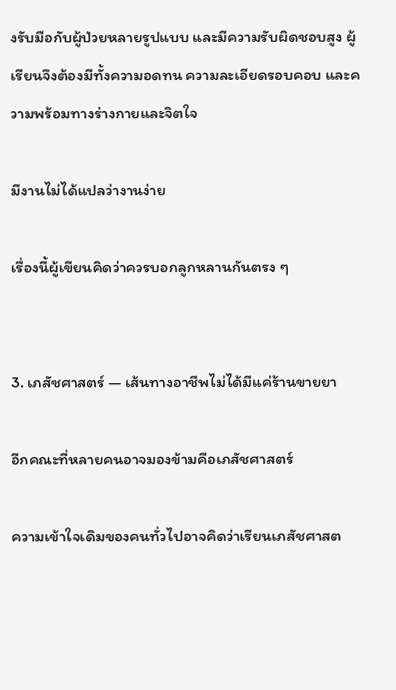งรับมือกับผู้ป่วยหลายรูปแบบ และมีความรับผิดชอบสูง ผู้เรียนจึงต้องมีทั้งความอดทน ความละเอียดรอบคอบ และความพร้อมทางร่างกายและจิตใจ

มีงานไม่ได้แปลว่างานง่าย

เรื่องนี้ผู้เขียนคิดว่าควรบอกลูกหลานกันตรง ๆ


3. เภสัชศาสตร์ — เส้นทางอาชีพไม่ได้มีแค่ร้านขายยา

อีกคณะที่หลายคนอาจมองข้ามคือเภสัชศาสตร์

ความเข้าใจเดิมของคนทั่วไปอาจคิดว่าเรียนเภสัชศาสต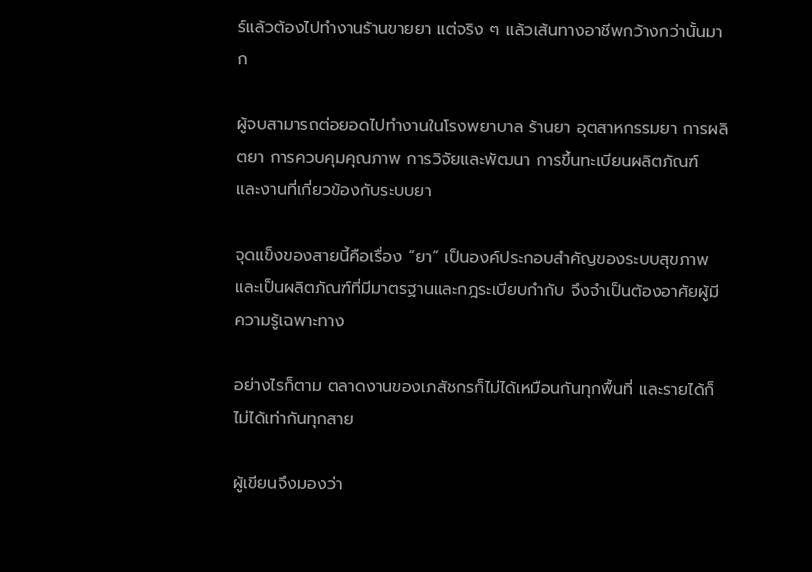ร์แล้วต้องไปทำงานร้านขายยา แต่จริง ๆ แล้วเส้นทางอาชีพกว้างกว่านั้นมาก

ผู้จบสามารถต่อยอดไปทำงานในโรงพยาบาล ร้านยา อุตสาหกรรมยา การผลิตยา การควบคุมคุณภาพ การวิจัยและพัฒนา การขึ้นทะเบียนผลิตภัณฑ์ และงานที่เกี่ยวข้องกับระบบยา

จุดแข็งของสายนี้คือเรื่อง “ยา” เป็นองค์ประกอบสำคัญของระบบสุขภาพ และเป็นผลิตภัณฑ์ที่มีมาตรฐานและกฎระเบียบกำกับ จึงจำเป็นต้องอาศัยผู้มีความรู้เฉพาะทาง

อย่างไรก็ตาม ตลาดงานของเภสัชกรก็ไม่ได้เหมือนกันทุกพื้นที่ และรายได้ก็ไม่ได้เท่ากันทุกสาย

ผู้เขียนจึงมองว่า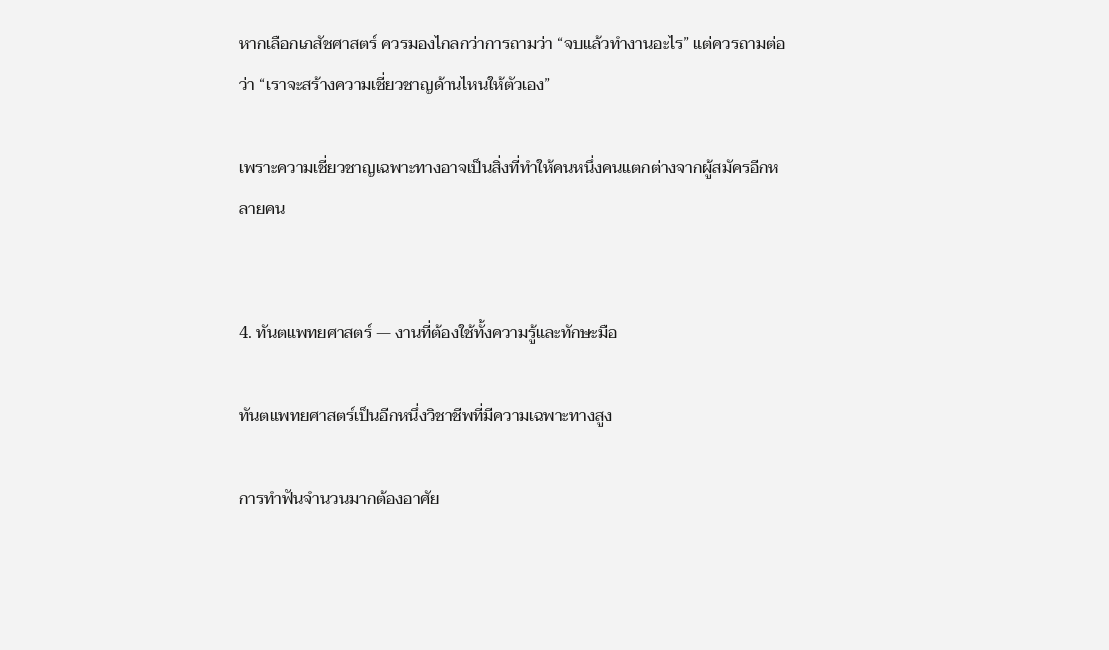หากเลือกเภสัชศาสตร์ ควรมองไกลกว่าการถามว่า “จบแล้วทำงานอะไร” แต่ควรถามต่อว่า “เราจะสร้างความเชี่ยวชาญด้านไหนให้ตัวเอง”

เพราะความเชี่ยวชาญเฉพาะทางอาจเป็นสิ่งที่ทำให้คนหนึ่งคนแตกต่างจากผู้สมัครอีกหลายคน


4. ทันตแพทยศาสตร์ — งานที่ต้องใช้ทั้งความรู้และทักษะมือ

ทันตแพทยศาสตร์เป็นอีกหนึ่งวิชาชีพที่มีความเฉพาะทางสูง

การทำฟันจำนวนมากต้องอาศัย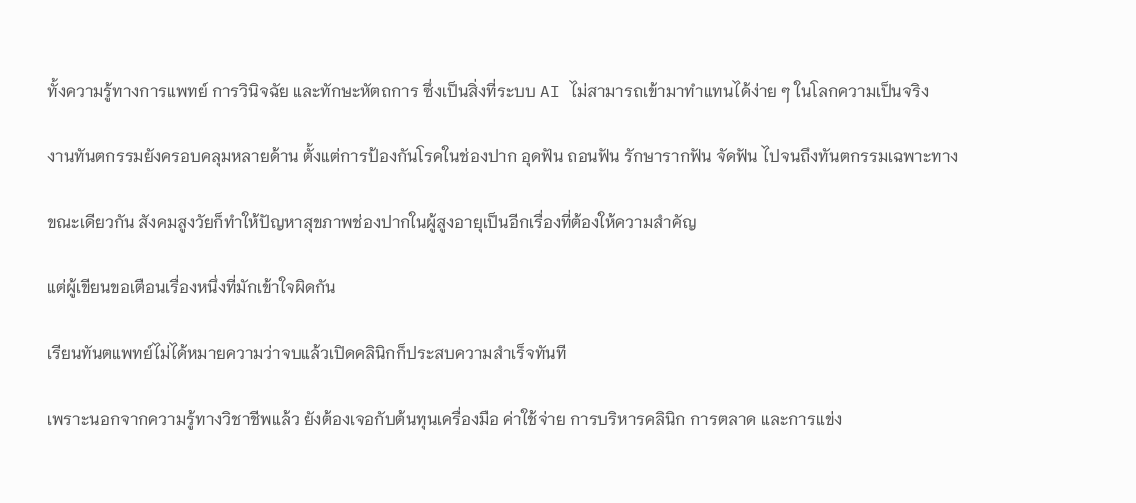ทั้งความรู้ทางการแพทย์ การวินิจฉัย และทักษะหัตถการ ซึ่งเป็นสิ่งที่ระบบ AI ไม่สามารถเข้ามาทำแทนได้ง่าย ๆ ในโลกความเป็นจริง

งานทันตกรรมยังครอบคลุมหลายด้าน ตั้งแต่การป้องกันโรคในช่องปาก อุดฟัน ถอนฟัน รักษารากฟัน จัดฟัน ไปจนถึงทันตกรรมเฉพาะทาง

ขณะเดียวกัน สังคมสูงวัยก็ทำให้ปัญหาสุขภาพช่องปากในผู้สูงอายุเป็นอีกเรื่องที่ต้องให้ความสำคัญ

แต่ผู้เขียนขอเตือนเรื่องหนึ่งที่มักเข้าใจผิดกัน

เรียนทันตแพทย์ไม่ได้หมายความว่าจบแล้วเปิดคลินิกก็ประสบความสำเร็จทันที

เพราะนอกจากความรู้ทางวิชาชีพแล้ว ยังต้องเจอกับต้นทุนเครื่องมือ ค่าใช้จ่าย การบริหารคลินิก การตลาด และการแข่ง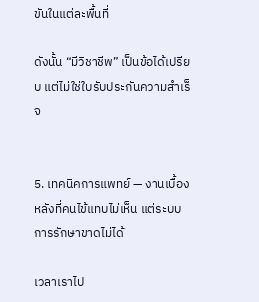ขันในแต่ละพื้นที่

ดังนั้น “มีวิชาชีพ” เป็นข้อได้เปรียบ แต่ไม่ใช่ใบรับประกันความสำเร็จ


5. เทคนิคการแพทย์ — งานเบื้องหลังที่คนไข้แทบไม่เห็น แต่ระบบการรักษาขาดไม่ได้

เวลาเราไป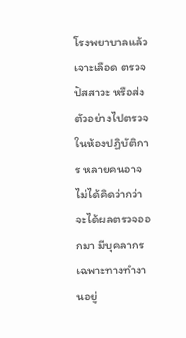โรงพยาบาลแล้วเจาะเลือด ตรวจปัสสาวะ หรือส่งตัวอย่างไปตรวจในห้องปฏิบัติการ หลายคนอาจไม่ได้คิดว่ากว่าจะได้ผลตรวจออกมา มีบุคลากรเฉพาะทางทำงานอยู่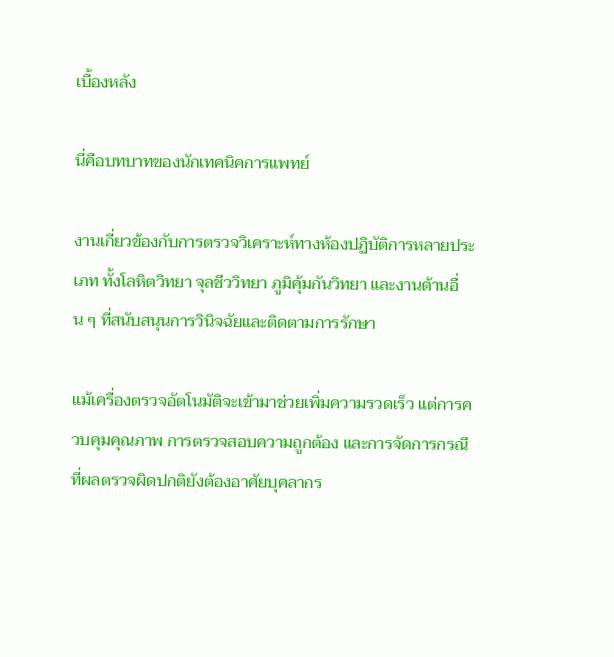เบื้องหลัง

นี่คือบทบาทของนักเทคนิคการแพทย์

งานเกี่ยวข้องกับการตรวจวิเคราะห์ทางห้องปฏิบัติการหลายประเภท ทั้งโลหิตวิทยา จุลชีววิทยา ภูมิคุ้มกันวิทยา และงานด้านอื่น ๆ ที่สนับสนุนการวินิจฉัยและติดตามการรักษา

แม้เครื่องตรวจอัตโนมัติจะเข้ามาช่วยเพิ่มความรวดเร็ว แต่การควบคุมคุณภาพ การตรวจสอบความถูกต้อง และการจัดการกรณีที่ผลตรวจผิดปกติยังต้องอาศัยบุคลากร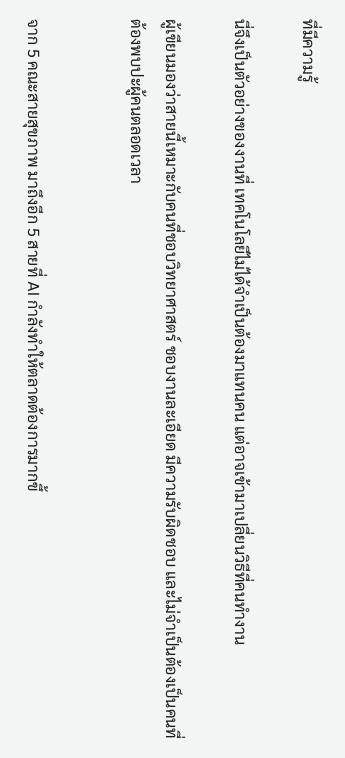ที่มีความรู้

นี่จึงเป็นตัวอย่างของงานที่ เทคโนโลยีไม่ได้จำเป็นต้องมาแทนคน แต่อาจเข้ามาเปลี่ยนวิธีที่คนทำงาน

ผู้เขียนมองว่าสายนี้เหมาะกับคนที่ชอบวิทยาศาสตร์ ชอบงานละเอียด มีความรับผิดชอบ และไม่จำเป็นต้องเป็นคนที่ต้องพบปะผู้คนตลอดเวลา


จาก 5 คณะสายสุขภาพ มาถึงอีก 5 สายที่ AI กำลังทำให้ตลาดต้องการมากขึ้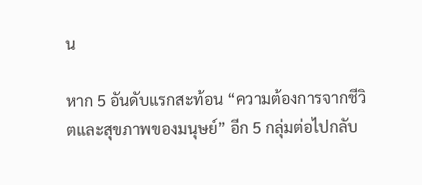น

หาก 5 อันดับแรกสะท้อน “ความต้องการจากชีวิตและสุขภาพของมนุษย์” อีก 5 กลุ่มต่อไปกลับ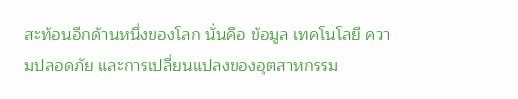สะท้อนอีกด้านหนึ่งของโลก นั่นคือ ข้อมูล เทคโนโลยี ความปลอดภัย และการเปลี่ยนแปลงของอุตสาหกรรม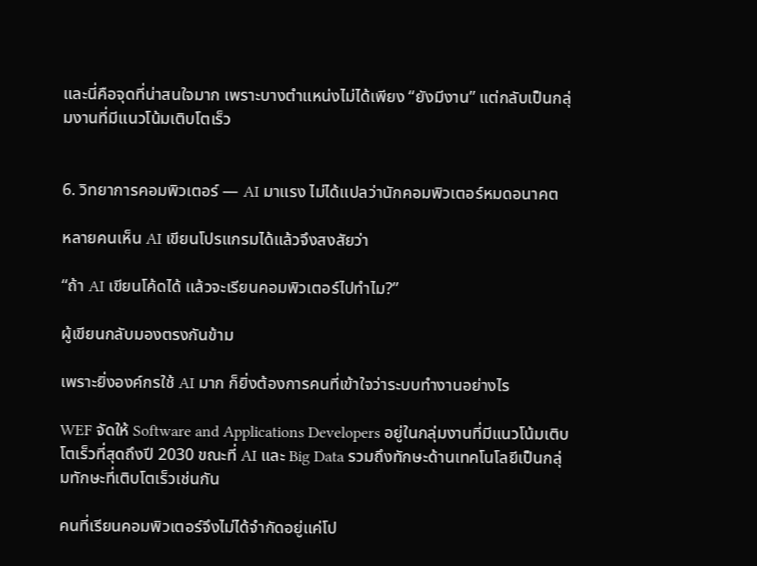และนี่คือจุดที่น่าสนใจมาก เพราะบางตำแหน่งไม่ได้เพียง “ยังมีงาน” แต่กลับเป็นกลุ่มงานที่มีแนวโน้มเติบโตเร็ว


6. วิทยาการคอมพิวเตอร์ — AI มาแรง ไม่ได้แปลว่านักคอมพิวเตอร์หมดอนาคต

หลายคนเห็น AI เขียนโปรแกรมได้แล้วจึงสงสัยว่า

“ถ้า AI เขียนโค้ดได้ แล้วจะเรียนคอมพิวเตอร์ไปทำไม?”

ผู้เขียนกลับมองตรงกันข้าม

เพราะยิ่งองค์กรใช้ AI มาก ก็ยิ่งต้องการคนที่เข้าใจว่าระบบทำงานอย่างไร

WEF จัดให้ Software and Applications Developers อยู่ในกลุ่มงานที่มีแนวโน้มเติบโตเร็วที่สุดถึงปี 2030 ขณะที่ AI และ Big Data รวมถึงทักษะด้านเทคโนโลยีเป็นกลุ่มทักษะที่เติบโตเร็วเช่นกัน

คนที่เรียนคอมพิวเตอร์จึงไม่ได้จำกัดอยู่แค่โป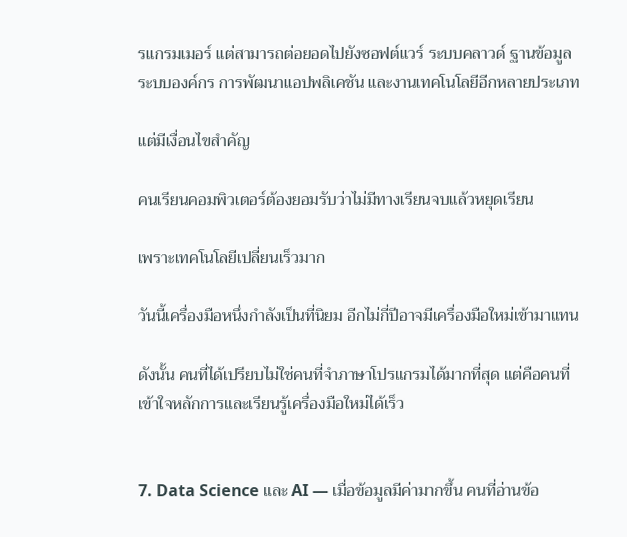รแกรมเมอร์ แต่สามารถต่อยอดไปยังซอฟต์แวร์ ระบบคลาวด์ ฐานข้อมูล ระบบองค์กร การพัฒนาแอปพลิเคชัน และงานเทคโนโลยีอีกหลายประเภท

แต่มีเงื่อนไขสำคัญ

คนเรียนคอมพิวเตอร์ต้องยอมรับว่าไม่มีทางเรียนจบแล้วหยุดเรียน

เพราะเทคโนโลยีเปลี่ยนเร็วมาก

วันนี้เครื่องมือหนึ่งกำลังเป็นที่นิยม อีกไม่กี่ปีอาจมีเครื่องมือใหม่เข้ามาแทน

ดังนั้น คนที่ได้เปรียบไม่ใช่คนที่จำภาษาโปรแกรมได้มากที่สุด แต่คือคนที่ เข้าใจหลักการและเรียนรู้เครื่องมือใหม่ได้เร็ว


7. Data Science และ AI — เมื่อข้อมูลมีค่ามากขึ้น คนที่อ่านข้อ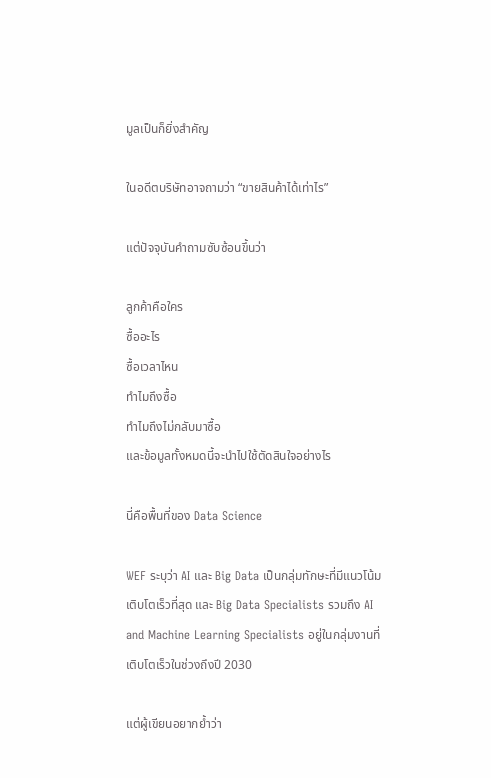มูลเป็นก็ยิ่งสำคัญ

ในอดีตบริษัทอาจถามว่า “ขายสินค้าได้เท่าไร”

แต่ปัจจุบันคำถามซับซ้อนขึ้นว่า

ลูกค้าคือใคร
ซื้ออะไร
ซื้อเวลาไหน
ทำไมถึงซื้อ
ทำไมถึงไม่กลับมาซื้อ
และข้อมูลทั้งหมดนี้จะนำไปใช้ตัดสินใจอย่างไร

นี่คือพื้นที่ของ Data Science

WEF ระบุว่า AI และ Big Data เป็นกลุ่มทักษะที่มีแนวโน้มเติบโตเร็วที่สุด และ Big Data Specialists รวมถึง AI and Machine Learning Specialists อยู่ในกลุ่มงานที่เติบโตเร็วในช่วงถึงปี 2030

แต่ผู้เขียนอยากย้ำว่า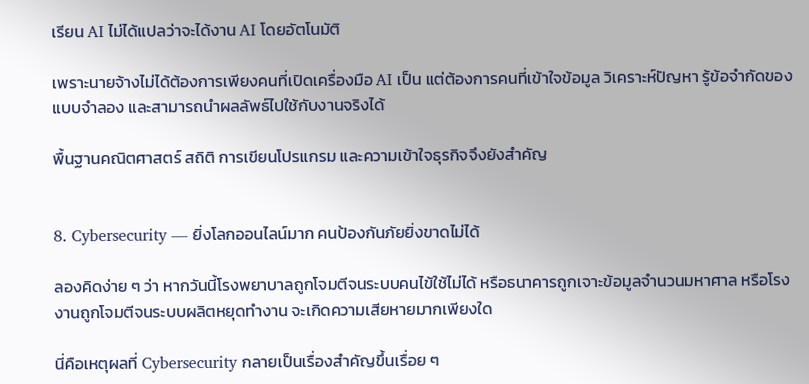เรียน AI ไม่ได้แปลว่าจะได้งาน AI โดยอัตโนมัติ

เพราะนายจ้างไม่ได้ต้องการเพียงคนที่เปิดเครื่องมือ AI เป็น แต่ต้องการคนที่เข้าใจข้อมูล วิเคราะห์ปัญหา รู้ข้อจำกัดของแบบจำลอง และสามารถนำผลลัพธ์ไปใช้กับงานจริงได้

พื้นฐานคณิตศาสตร์ สถิติ การเขียนโปรแกรม และความเข้าใจธุรกิจจึงยังสำคัญ


8. Cybersecurity — ยิ่งโลกออนไลน์มาก คนป้องกันภัยยิ่งขาดไม่ได้

ลองคิดง่าย ๆ ว่า หากวันนี้โรงพยาบาลถูกโจมตีจนระบบคนไข้ใช้ไม่ได้ หรือธนาคารถูกเจาะข้อมูลจำนวนมหาศาล หรือโรงงานถูกโจมตีจนระบบผลิตหยุดทำงาน จะเกิดความเสียหายมากเพียงใด

นี่คือเหตุผลที่ Cybersecurity กลายเป็นเรื่องสำคัญขึ้นเรื่อย ๆ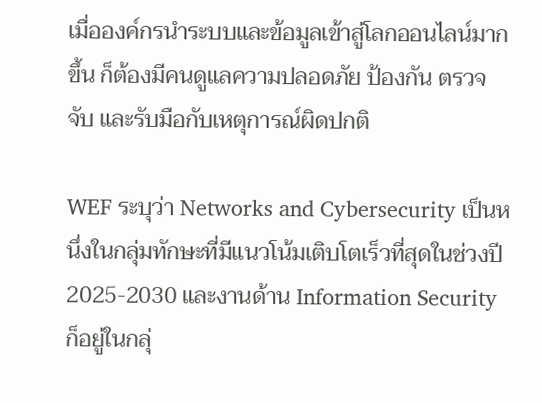เมื่อองค์กรนำระบบและข้อมูลเข้าสู่โลกออนไลน์มากขึ้น ก็ต้องมีคนดูแลความปลอดภัย ป้องกัน ตรวจจับ และรับมือกับเหตุการณ์ผิดปกติ

WEF ระบุว่า Networks and Cybersecurity เป็นหนึ่งในกลุ่มทักษะที่มีแนวโน้มเติบโตเร็วที่สุดในช่วงปี 2025-2030 และงานด้าน Information Security ก็อยู่ในกลุ่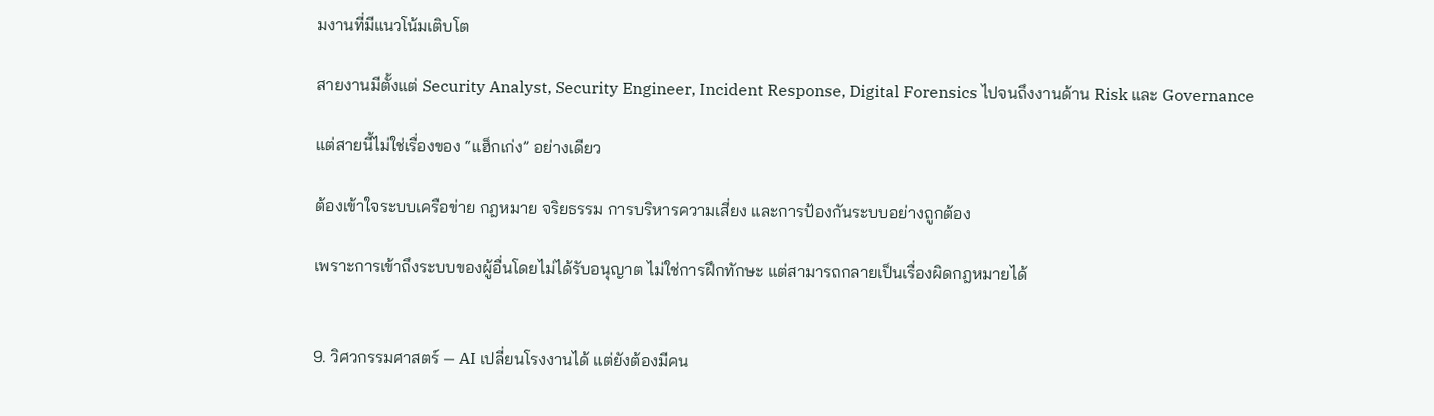มงานที่มีแนวโน้มเติบโต

สายงานมีตั้งแต่ Security Analyst, Security Engineer, Incident Response, Digital Forensics ไปจนถึงงานด้าน Risk และ Governance

แต่สายนี้ไม่ใช่เรื่องของ “แฮ็กเก่ง” อย่างเดียว

ต้องเข้าใจระบบเครือข่าย กฎหมาย จริยธรรม การบริหารความเสี่ยง และการป้องกันระบบอย่างถูกต้อง

เพราะการเข้าถึงระบบของผู้อื่นโดยไม่ได้รับอนุญาต ไม่ใช่การฝึกทักษะ แต่สามารถกลายเป็นเรื่องผิดกฎหมายได้


9. วิศวกรรมศาสตร์ — AI เปลี่ยนโรงงานได้ แต่ยังต้องมีคน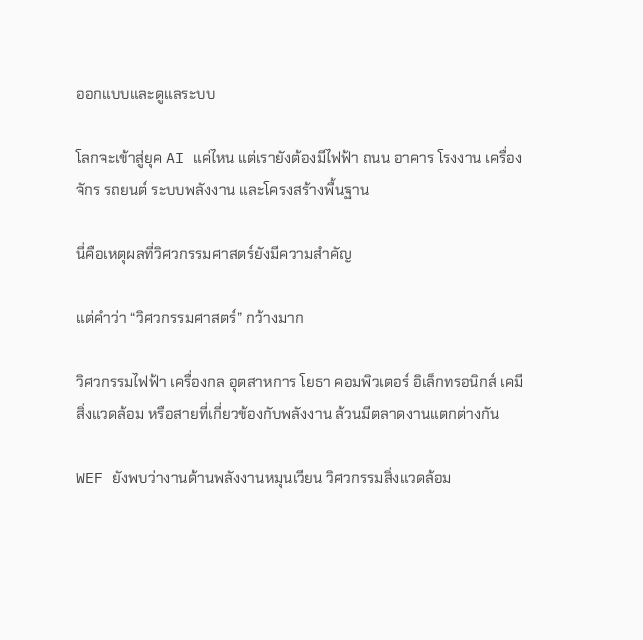ออกแบบและดูแลระบบ

โลกจะเข้าสู่ยุค AI แค่ไหน แต่เรายังต้องมีไฟฟ้า ถนน อาคาร โรงงาน เครื่องจักร รถยนต์ ระบบพลังงาน และโครงสร้างพื้นฐาน

นี่คือเหตุผลที่วิศวกรรมศาสตร์ยังมีความสำคัญ

แต่คำว่า “วิศวกรรมศาสตร์” กว้างมาก

วิศวกรรมไฟฟ้า เครื่องกล อุตสาหการ โยธา คอมพิวเตอร์ อิเล็กทรอนิกส์ เคมี สิ่งแวดล้อม หรือสายที่เกี่ยวข้องกับพลังงาน ล้วนมีตลาดงานแตกต่างกัน

WEF ยังพบว่างานด้านพลังงานหมุนเวียน วิศวกรรมสิ่งแวดล้อม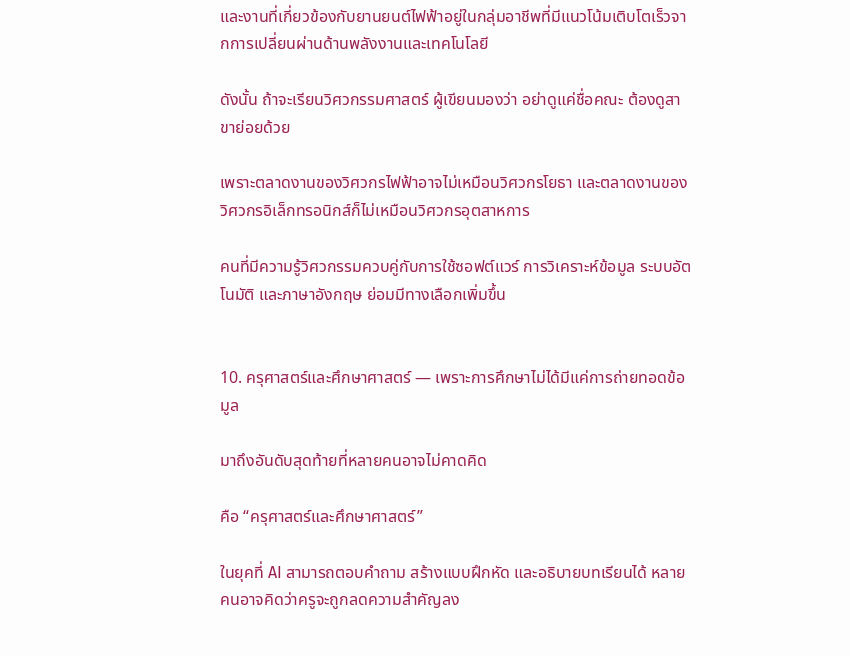และงานที่เกี่ยวข้องกับยานยนต์ไฟฟ้าอยู่ในกลุ่มอาชีพที่มีแนวโน้มเติบโตเร็วจากการเปลี่ยนผ่านด้านพลังงานและเทคโนโลยี

ดังนั้น ถ้าจะเรียนวิศวกรรมศาสตร์ ผู้เขียนมองว่า อย่าดูแค่ชื่อคณะ ต้องดูสาขาย่อยด้วย

เพราะตลาดงานของวิศวกรไฟฟ้าอาจไม่เหมือนวิศวกรโยธา และตลาดงานของวิศวกรอิเล็กทรอนิกส์ก็ไม่เหมือนวิศวกรอุตสาหการ

คนที่มีความรู้วิศวกรรมควบคู่กับการใช้ซอฟต์แวร์ การวิเคราะห์ข้อมูล ระบบอัตโนมัติ และภาษาอังกฤษ ย่อมมีทางเลือกเพิ่มขึ้น


10. ครุศาสตร์และศึกษาศาสตร์ — เพราะการศึกษาไม่ได้มีแค่การถ่ายทอดข้อมูล

มาถึงอันดับสุดท้ายที่หลายคนอาจไม่คาดคิด

คือ “ครุศาสตร์และศึกษาศาสตร์”

ในยุคที่ AI สามารถตอบคำถาม สร้างแบบฝึกหัด และอธิบายบทเรียนได้ หลายคนอาจคิดว่าครูจะถูกลดความสำคัญลง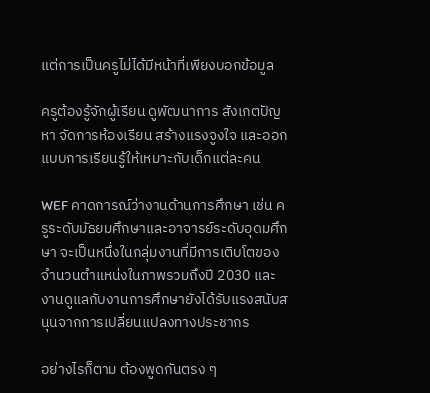แต่การเป็นครูไม่ได้มีหน้าที่เพียงบอกข้อมูล

ครูต้องรู้จักผู้เรียน ดูพัฒนาการ สังเกตปัญหา จัดการห้องเรียน สร้างแรงจูงใจ และออกแบบการเรียนรู้ให้เหมาะกับเด็กแต่ละคน

WEF คาดการณ์ว่างานด้านการศึกษา เช่น ครูระดับมัธยมศึกษาและอาจารย์ระดับอุดมศึกษา จะเป็นหนึ่งในกลุ่มงานที่มีการเติบโตของจำนวนตำแหน่งในภาพรวมถึงปี 2030 และงานดูแลกับงานการศึกษายังได้รับแรงสนับสนุนจากการเปลี่ยนแปลงทางประชากร

อย่างไรก็ตาม ต้องพูดกันตรง ๆ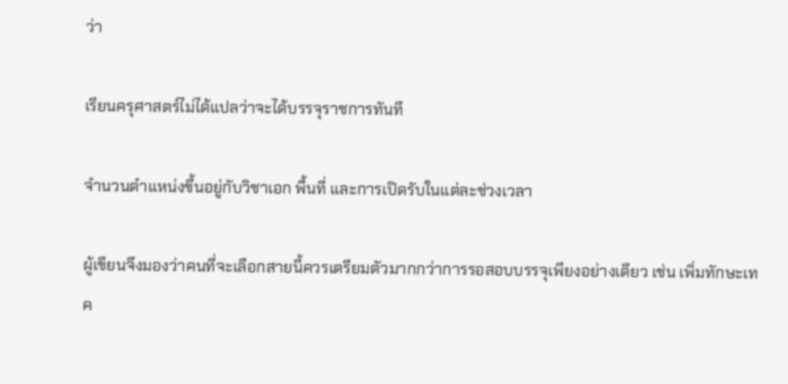ว่า

เรียนครุศาสตร์ไม่ได้แปลว่าจะได้บรรจุราชการทันที

จำนวนตำแหน่งขึ้นอยู่กับวิชาเอก พื้นที่ และการเปิดรับในแต่ละช่วงเวลา

ผู้เขียนจึงมองว่าคนที่จะเลือกสายนี้ควรเตรียมตัวมากกว่าการรอสอบบรรจุเพียงอย่างเดียว เช่น เพิ่มทักษะเทค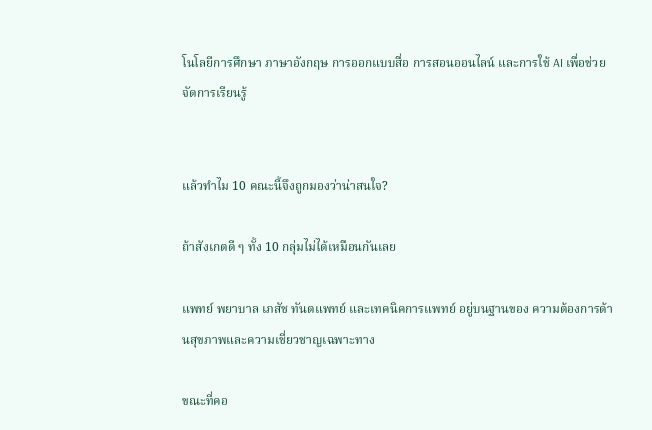โนโลยีการศึกษา ภาษาอังกฤษ การออกแบบสื่อ การสอนออนไลน์ และการใช้ AI เพื่อช่วยจัดการเรียนรู้


แล้วทำไม 10 คณะนี้จึงถูกมองว่าน่าสนใจ?

ถ้าสังเกตดี ๆ ทั้ง 10 กลุ่มไม่ได้เหมือนกันเลย

แพทย์ พยาบาล เภสัช ทันตแพทย์ และเทคนิคการแพทย์ อยู่บนฐานของ ความต้องการด้านสุขภาพและความเชี่ยวชาญเฉพาะทาง

ขณะที่คอ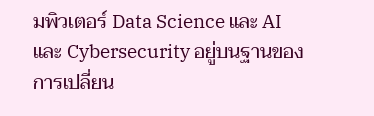มพิวเตอร์ Data Science และ AI และ Cybersecurity อยู่บนฐานของ การเปลี่ยน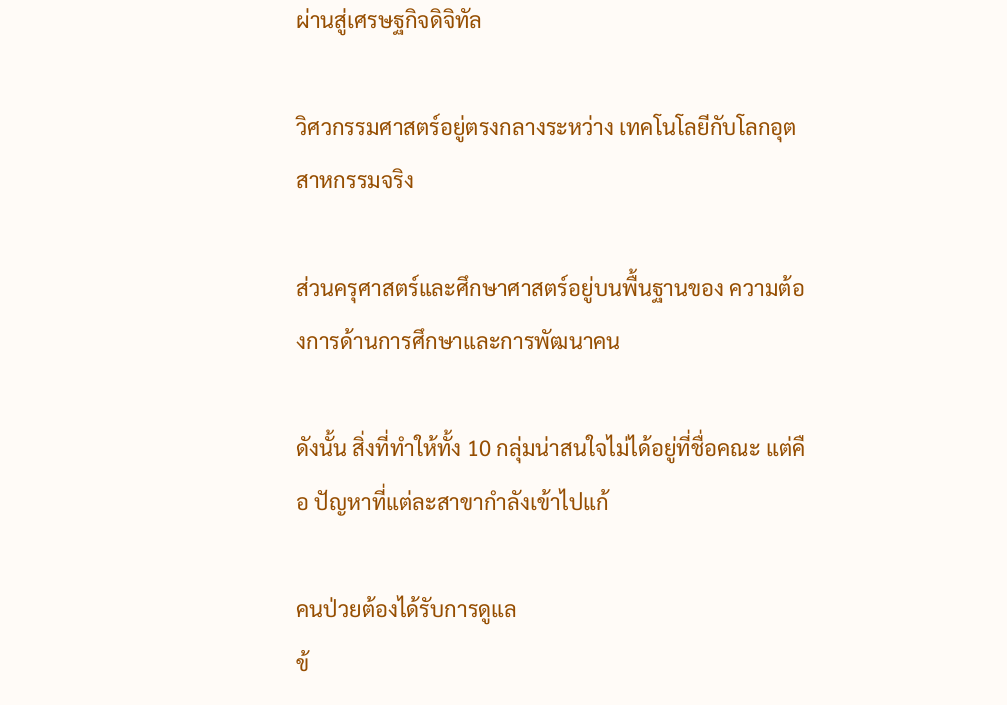ผ่านสู่เศรษฐกิจดิจิทัล

วิศวกรรมศาสตร์อยู่ตรงกลางระหว่าง เทคโนโลยีกับโลกอุตสาหกรรมจริง

ส่วนครุศาสตร์และศึกษาศาสตร์อยู่บนพื้นฐานของ ความต้องการด้านการศึกษาและการพัฒนาคน

ดังนั้น สิ่งที่ทำให้ทั้ง 10 กลุ่มน่าสนใจไม่ได้อยู่ที่ชื่อคณะ แต่คือ ปัญหาที่แต่ละสาขากำลังเข้าไปแก้

คนป่วยต้องได้รับการดูแล
ข้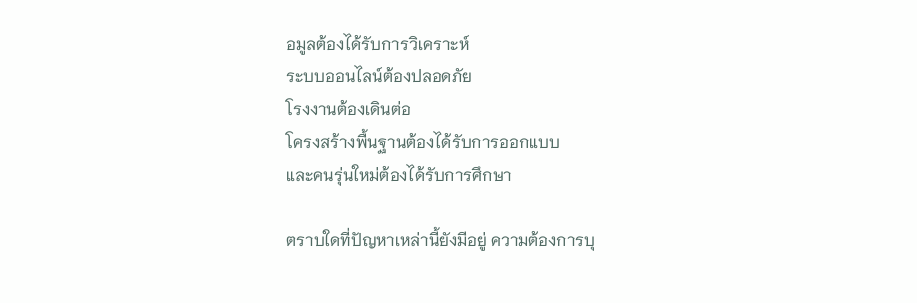อมูลต้องได้รับการวิเคราะห์
ระบบออนไลน์ต้องปลอดภัย
โรงงานต้องเดินต่อ
โครงสร้างพื้นฐานต้องได้รับการออกแบบ
และคนรุ่นใหม่ต้องได้รับการศึกษา

ตราบใดที่ปัญหาเหล่านี้ยังมีอยู่ ความต้องการบุ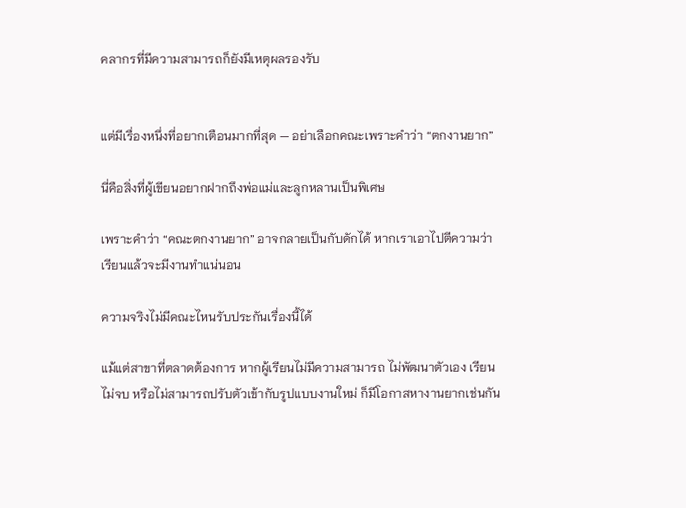คลากรที่มีความสามารถก็ยังมีเหตุผลรองรับ


แต่มีเรื่องหนึ่งที่อยากเตือนมากที่สุด — อย่าเลือกคณะเพราะคำว่า “ตกงานยาก”

นี่คือสิ่งที่ผู้เขียนอยากฝากถึงพ่อแม่และลูกหลานเป็นพิเศษ

เพราะคำว่า “คณะตกงานยาก” อาจกลายเป็นกับดักได้ หากเราเอาไปตีความว่า เรียนแล้วจะมีงานทำแน่นอน

ความจริงไม่มีคณะไหนรับประกันเรื่องนี้ได้

แม้แต่สาขาที่ตลาดต้องการ หากผู้เรียนไม่มีความสามารถ ไม่พัฒนาตัวเอง เรียนไม่จบ หรือไม่สามารถปรับตัวเข้ากับรูปแบบงานใหม่ ก็มีโอกาสหางานยากเช่นกัน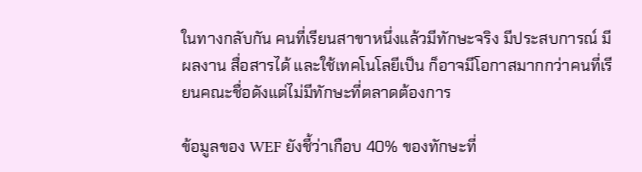ในทางกลับกัน คนที่เรียนสาขาหนึ่งแล้วมีทักษะจริง มีประสบการณ์ มีผลงาน สื่อสารได้ และใช้เทคโนโลยีเป็น ก็อาจมีโอกาสมากกว่าคนที่เรียนคณะชื่อดังแต่ไม่มีทักษะที่ตลาดต้องการ

ข้อมูลของ WEF ยังชี้ว่าเกือบ 40% ของทักษะที่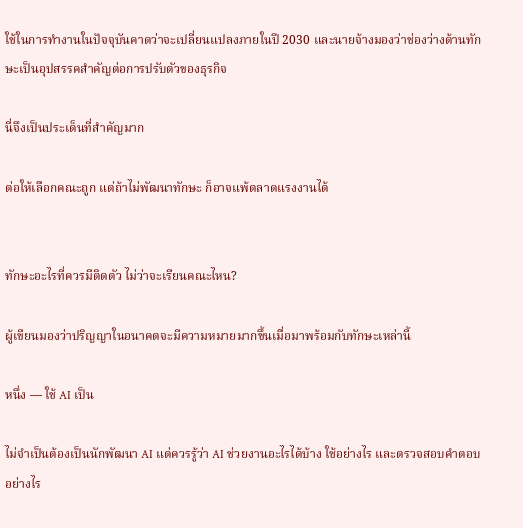ใช้ในการทำงานในปัจจุบันคาดว่าจะเปลี่ยนแปลงภายในปี 2030 และนายจ้างมองว่าช่องว่างด้านทักษะเป็นอุปสรรคสำคัญต่อการปรับตัวของธุรกิจ

นี่จึงเป็นประเด็นที่สำคัญมาก

ต่อให้เลือกคณะถูก แต่ถ้าไม่พัฒนาทักษะ ก็อาจแพ้ตลาดแรงงานได้


ทักษะอะไรที่ควรมีติดตัว ไม่ว่าจะเรียนคณะไหน?

ผู้เขียนมองว่าปริญญาในอนาคตจะมีความหมายมากขึ้นเมื่อมาพร้อมกับทักษะเหล่านี้

หนึ่ง — ใช้ AI เป็น

ไม่จำเป็นต้องเป็นนักพัฒนา AI แต่ควรรู้ว่า AI ช่วยงานอะไรได้บ้าง ใช้อย่างไร และตรวจสอบคำตอบอย่างไร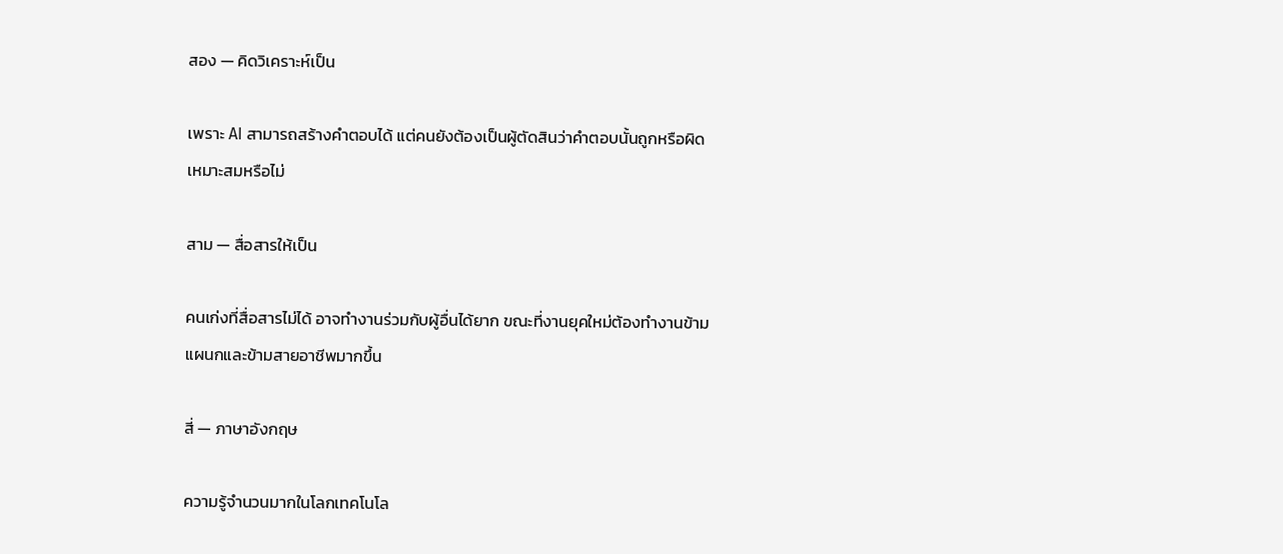สอง — คิดวิเคราะห์เป็น

เพราะ AI สามารถสร้างคำตอบได้ แต่คนยังต้องเป็นผู้ตัดสินว่าคำตอบนั้นถูกหรือผิด เหมาะสมหรือไม่

สาม — สื่อสารให้เป็น

คนเก่งที่สื่อสารไม่ได้ อาจทำงานร่วมกับผู้อื่นได้ยาก ขณะที่งานยุคใหม่ต้องทำงานข้ามแผนกและข้ามสายอาชีพมากขึ้น

สี่ — ภาษาอังกฤษ

ความรู้จำนวนมากในโลกเทคโนโล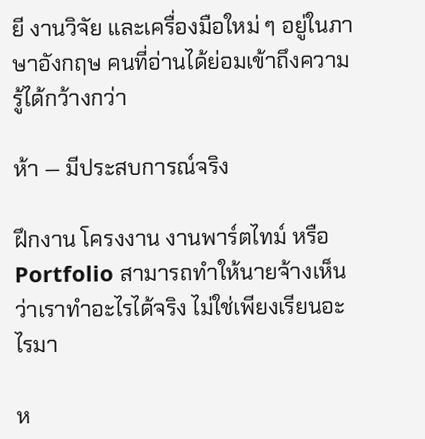ยี งานวิจัย และเครื่องมือใหม่ ๆ อยู่ในภาษาอังกฤษ คนที่อ่านได้ย่อมเข้าถึงความรู้ได้กว้างกว่า

ห้า — มีประสบการณ์จริง

ฝึกงาน โครงงาน งานพาร์ตไทม์ หรือ Portfolio สามารถทำให้นายจ้างเห็นว่าเราทำอะไรได้จริง ไม่ใช่เพียงเรียนอะไรมา

ห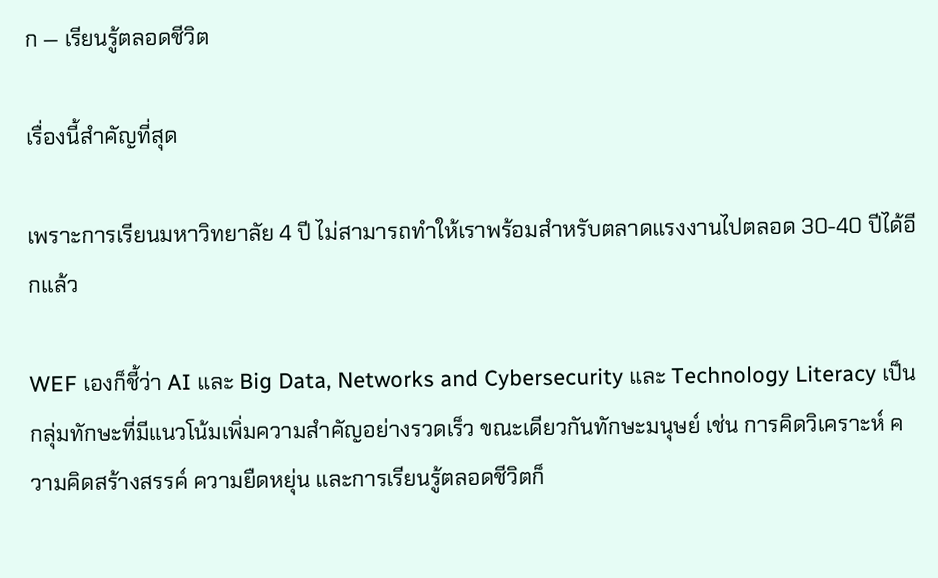ก — เรียนรู้ตลอดชีวิต

เรื่องนี้สำคัญที่สุด

เพราะการเรียนมหาวิทยาลัย 4 ปี ไม่สามารถทำให้เราพร้อมสำหรับตลาดแรงงานไปตลอด 30-40 ปีได้อีกแล้ว

WEF เองก็ชี้ว่า AI และ Big Data, Networks and Cybersecurity และ Technology Literacy เป็นกลุ่มทักษะที่มีแนวโน้มเพิ่มความสำคัญอย่างรวดเร็ว ขณะเดียวกันทักษะมนุษย์ เช่น การคิดวิเคราะห์ ความคิดสร้างสรรค์ ความยืดหยุ่น และการเรียนรู้ตลอดชีวิตก็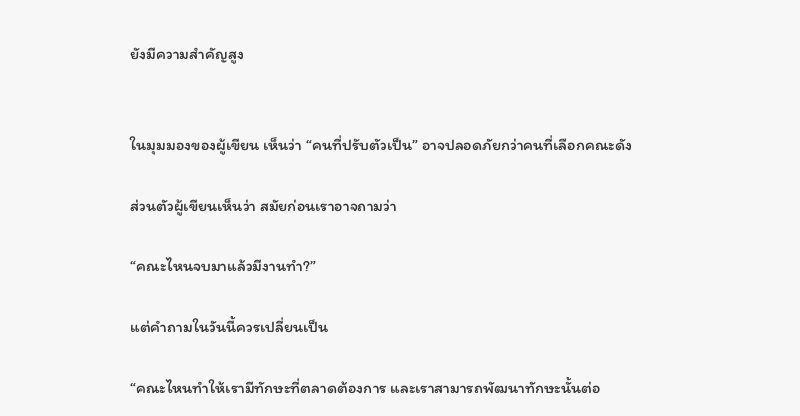ยังมีความสำคัญสูง


ในมุมมองของผู้เขียน เห็นว่า “คนที่ปรับตัวเป็น” อาจปลอดภัยกว่าคนที่เลือกคณะดัง

ส่วนตัวผู้เขียนเห็นว่า สมัยก่อนเราอาจถามว่า

“คณะไหนจบมาแล้วมีงานทำ?”

แต่คำถามในวันนี้ควรเปลี่ยนเป็น

“คณะไหนทำให้เรามีทักษะที่ตลาดต้องการ และเราสามารถพัฒนาทักษะนั้นต่อ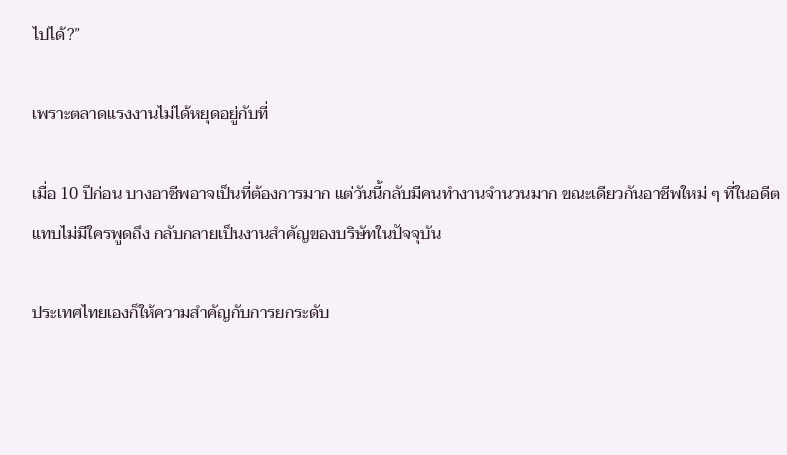ไปได้?”

เพราะตลาดแรงงานไม่ได้หยุดอยู่กับที่

เมื่อ 10 ปีก่อน บางอาชีพอาจเป็นที่ต้องการมาก แต่วันนี้กลับมีคนทำงานจำนวนมาก ขณะเดียวกันอาชีพใหม่ ๆ ที่ในอดีตแทบไม่มีใครพูดถึง กลับกลายเป็นงานสำคัญของบริษัทในปัจจุบัน

ประเทศไทยเองก็ให้ความสำคัญกับการยกระดับ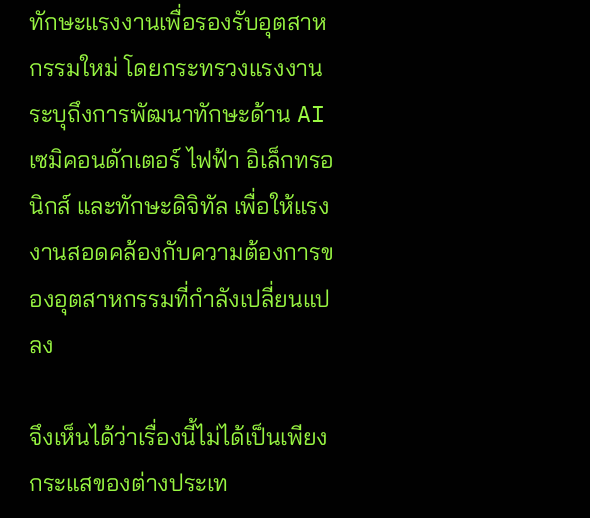ทักษะแรงงานเพื่อรองรับอุตสาหกรรมใหม่ โดยกระทรวงแรงงานระบุถึงการพัฒนาทักษะด้าน AI เซมิคอนดักเตอร์ ไฟฟ้า อิเล็กทรอนิกส์ และทักษะดิจิทัล เพื่อให้แรงงานสอดคล้องกับความต้องการของอุตสาหกรรมที่กำลังเปลี่ยนแปลง

จึงเห็นได้ว่าเรื่องนี้ไม่ได้เป็นเพียงกระแสของต่างประเท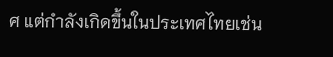ศ แต่กำลังเกิดขึ้นในประเทศไทยเช่น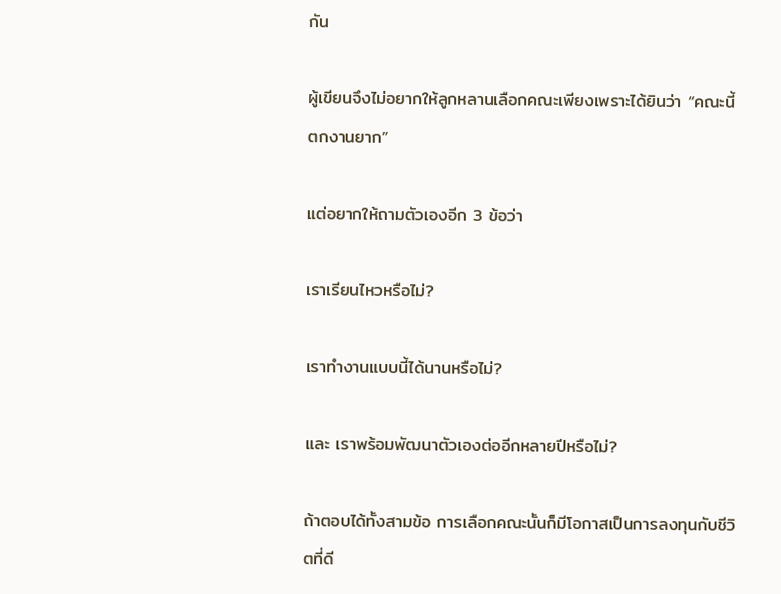กัน

ผู้เขียนจึงไม่อยากให้ลูกหลานเลือกคณะเพียงเพราะได้ยินว่า “คณะนี้ตกงานยาก”

แต่อยากให้ถามตัวเองอีก 3 ข้อว่า

เราเรียนไหวหรือไม่?

เราทำงานแบบนี้ได้นานหรือไม่?

และ เราพร้อมพัฒนาตัวเองต่ออีกหลายปีหรือไม่?

ถ้าตอบได้ทั้งสามข้อ การเลือกคณะนั้นก็มีโอกาสเป็นการลงทุนกับชีวิตที่ดี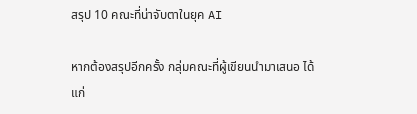สรุป 10 คณะที่น่าจับตาในยุค AI

หากต้องสรุปอีกครั้ง กลุ่มคณะที่ผู้เขียนนำมาเสนอ ได้แก่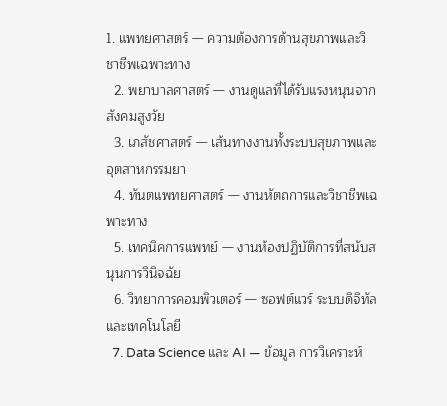1. แพทยศาสตร์ — ความต้องการด้านสุขภาพและวิชาชีพเฉพาะทาง
  2. พยาบาลศาสตร์ — งานดูแลที่ได้รับแรงหนุนจากสังคมสูงวัย
  3. เภสัชศาสตร์ — เส้นทางงานทั้งระบบสุขภาพและอุตสาหกรรมยา
  4. ทันตแพทยศาสตร์ — งานหัตถการและวิชาชีพเฉพาะทาง
  5. เทคนิคการแพทย์ — งานห้องปฏิบัติการที่สนับสนุนการวินิจฉัย
  6. วิทยาการคอมพิวเตอร์ — ซอฟต์แวร์ ระบบดิจิทัล และเทคโนโลยี
  7. Data Science และ AI — ข้อมูล การวิเคราะห์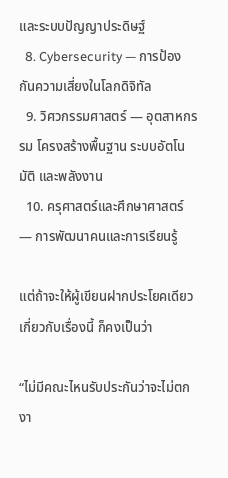และระบบปัญญาประดิษฐ์
  8. Cybersecurity — การป้องกันความเสี่ยงในโลกดิจิทัล
  9. วิศวกรรมศาสตร์ — อุตสาหกรรม โครงสร้างพื้นฐาน ระบบอัตโนมัติ และพลังงาน
  10. ครุศาสตร์และศึกษาศาสตร์ — การพัฒนาคนและการเรียนรู้

แต่ถ้าจะให้ผู้เขียนฝากประโยคเดียวเกี่ยวกับเรื่องนี้ ก็คงเป็นว่า

“ไม่มีคณะไหนรับประกันว่าจะไม่ตกงา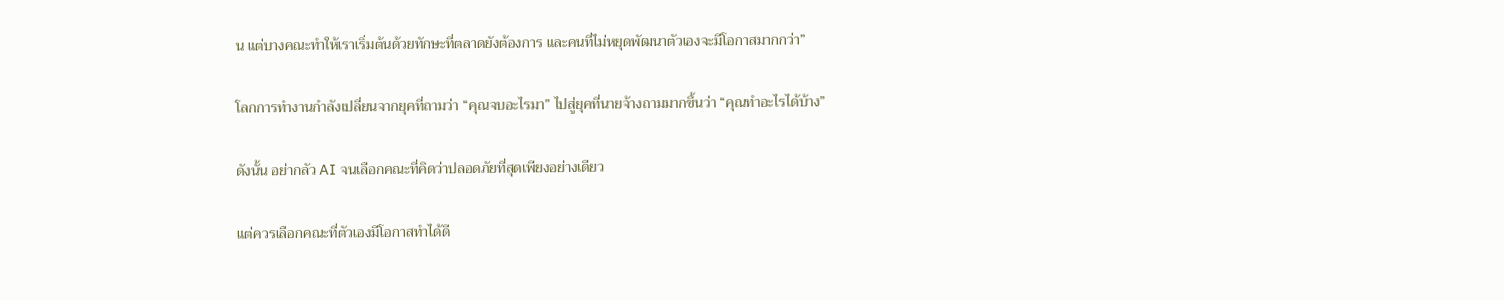น แต่บางคณะทำให้เราเริ่มต้นด้วยทักษะที่ตลาดยังต้องการ และคนที่ไม่หยุดพัฒนาตัวเองจะมีโอกาสมากกว่า”

โลกการทำงานกำลังเปลี่ยนจากยุคที่ถามว่า “คุณจบอะไรมา” ไปสู่ยุคที่นายจ้างถามมากขึ้นว่า “คุณทำอะไรได้บ้าง”

ดังนั้น อย่ากลัว AI จนเลือกคณะที่คิดว่าปลอดภัยที่สุดเพียงอย่างเดียว

แต่ควรเลือกคณะที่ตัวเองมีโอกาสทำได้ดี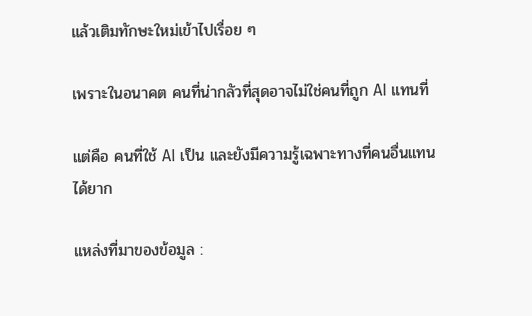แล้วเติมทักษะใหม่เข้าไปเรื่อย ๆ

เพราะในอนาคต คนที่น่ากลัวที่สุดอาจไม่ใช่คนที่ถูก AI แทนที่

แต่คือ คนที่ใช้ AI เป็น และยังมีความรู้เฉพาะทางที่คนอื่นแทนได้ยาก

แหล่งที่มาของข้อมูล :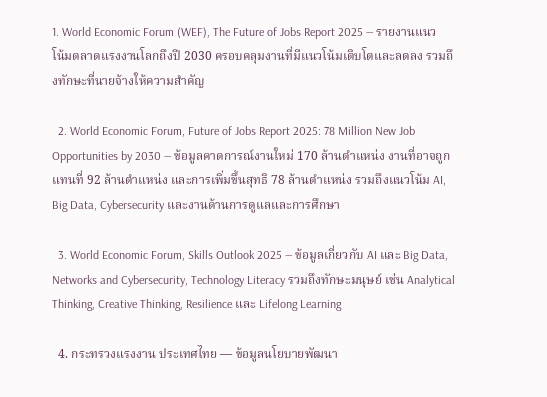1. World Economic Forum (WEF), The Future of Jobs Report 2025 — รายงานแนวโน้มตลาดแรงงานโลกถึงปี 2030 ครอบคลุมงานที่มีแนวโน้มเติบโตและลดลง รวมถึงทักษะที่นายจ้างให้ความสำคัญ

  2. World Economic Forum, Future of Jobs Report 2025: 78 Million New Job Opportunities by 2030 — ข้อมูลคาดการณ์งานใหม่ 170 ล้านตำแหน่ง งานที่อาจถูกแทนที่ 92 ล้านตำแหน่ง และการเพิ่มขึ้นสุทธิ 78 ล้านตำแหน่ง รวมถึงแนวโน้ม AI, Big Data, Cybersecurity และงานด้านการดูแลและการศึกษา

  3. World Economic Forum, Skills Outlook 2025 — ข้อมูลเกี่ยวกับ AI และ Big Data, Networks and Cybersecurity, Technology Literacy รวมถึงทักษะมนุษย์ เช่น Analytical Thinking, Creative Thinking, Resilience และ Lifelong Learning

  4. กระทรวงแรงงาน ประเทศไทย — ข้อมูลนโยบายพัฒนา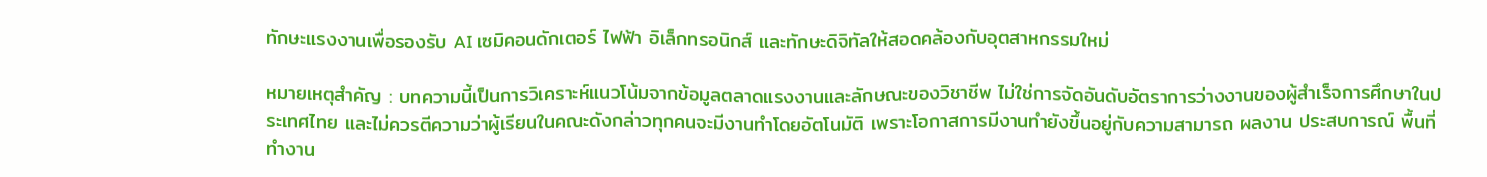ทักษะแรงงานเพื่อรองรับ AI เซมิคอนดักเตอร์ ไฟฟ้า อิเล็กทรอนิกส์ และทักษะดิจิทัลให้สอดคล้องกับอุตสาหกรรมใหม่

หมายเหตุสำคัญ : บทความนี้เป็นการวิเคราะห์แนวโน้มจากข้อมูลตลาดแรงงานและลักษณะของวิชาชีพ ไม่ใช่การจัดอันดับอัตราการว่างงานของผู้สำเร็จการศึกษาในประเทศไทย และไม่ควรตีความว่าผู้เรียนในคณะดังกล่าวทุกคนจะมีงานทำโดยอัตโนมัติ เพราะโอกาสการมีงานทำยังขึ้นอยู่กับความสามารถ ผลงาน ประสบการณ์ พื้นที่ทำงาน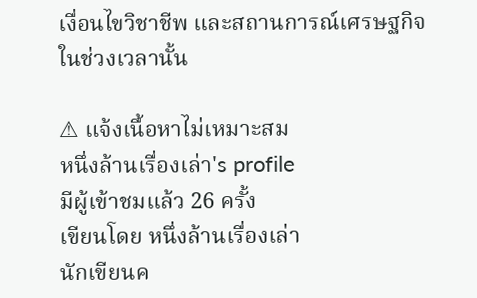เงื่อนไขวิชาชีพ และสถานการณ์เศรษฐกิจในช่วงเวลานั้น

⚠ แจ้งเนื้อหาไม่เหมาะสม
หนึ่งล้านเรื่องเล่า's profile
มีผู้เข้าชมแล้ว 26 ครั้ง
เขียนโดย หนึ่งล้านเรื่องเล่า
นักเขียนค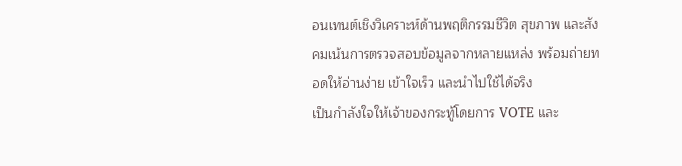อนเทนต์เชิงวิเคราะห์ด้านพฤติกรรมชีวิต สุขภาพ และสังคมเน้นการตรวจสอบข้อมูลจากหลายแหล่ง พร้อมถ่ายทอดให้อ่านง่าย เข้าใจเร็ว และนำไปใช้ได้จริง
เป็นกำลังใจให้เจ้าของกระทู้โดยการ VOTE และ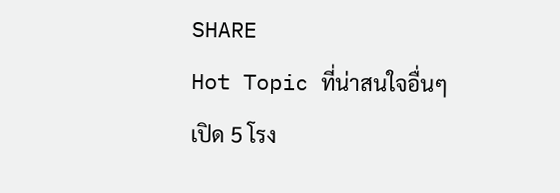SHARE
Hot Topic ที่น่าสนใจอื่นๆ
เปิด 5 โรง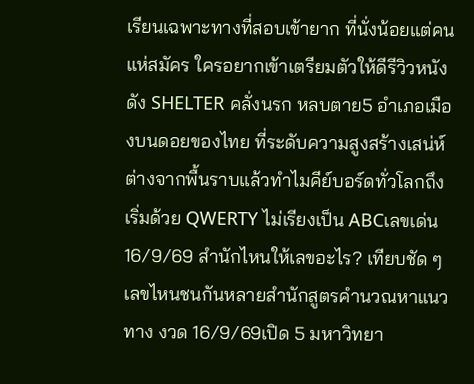เรียนเฉพาะทางที่สอบเข้ายาก ที่นั่งน้อยแต่คนแห่สมัคร ใครอยากเข้าเตรียมตัวให้ดีรีวิวหนังดัง SHELTER คลั่งนรก หลบตาย5 อำเภอเมืองบนดอยของไทย ที่ระดับความสูงสร้างเสน่ห์ต่างจากพื้นราบแล้วทำไมคีย์บอร์ดทั่วโลกถึงเริ่มด้วย QWERTY ไม่เรียงเป็น ABCเลขเด่น 16/9/69 สำนักไหนให้เลขอะไร? เทียบชัด ๆ เลขไหนชนกันหลายสำนักสูตรคำนวณหาแนวทาง งวด 16/9/69เปิด 5 มหาวิทยา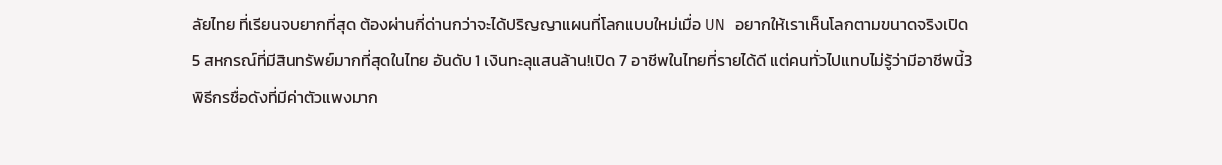ลัยไทย ที่เรียนจบยากที่สุด ต้องผ่านกี่ด่านกว่าจะได้ปริญญาแผนที่โลกแบบใหม่เมื่อ UN อยากให้เราเห็นโลกตามขนาดจริงเปิด 5 สหกรณ์ที่มีสินทรัพย์มากที่สุดในไทย อันดับ 1 เงินทะลุแสนล้าน!เปิด 7 อาชีพในไทยที่รายได้ดี แต่คนทั่วไปแทบไม่รู้ว่ามีอาชีพนี้3 พิธีกรชื่อดังที่มีค่าตัวแพงมาก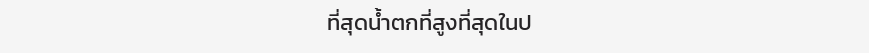ที่สุดน้ำตกที่สูงที่สุดในป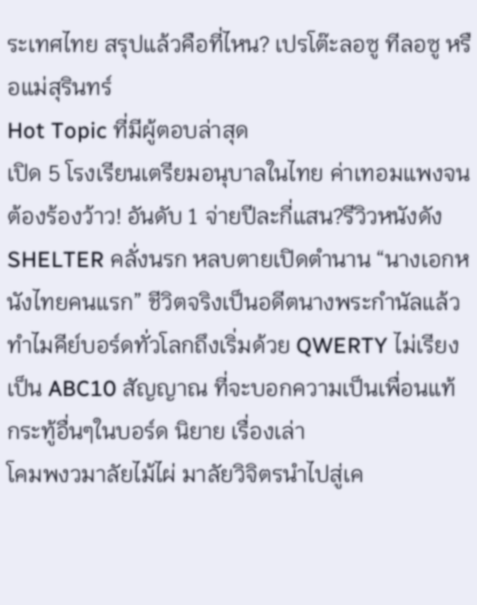ระเทศไทย สรุปแล้วคือที่ไหน? เปรโต๊ะลอซู ทีลอซู หรือแม่สุรินทร์
Hot Topic ที่มีผู้ตอบล่าสุด
เปิด 5 โรงเรียนเตรียมอนุบาลในไทย ค่าเทอมแพงจนต้องร้องว้าว! อันดับ 1 จ่ายปีละกี่แสน?รีวิวหนังดัง SHELTER คลั่งนรก หลบตายเปิดตำนาน “นางเอกหนังไทยคนแรก” ชีวิตจริงเป็นอดีตนางพระกำนัลแล้วทำไมคีย์บอร์ดทั่วโลกถึงเริ่มด้วย QWERTY ไม่เรียงเป็น ABC10 สัญญาณ ที่จะบอกความเป็นเพื่อนแท้
กระทู้อื่นๆในบอร์ด นิยาย เรื่องเล่า
โคมพงวมาลัยไม้ไผ่ มาลัยวิจิตรนำไปสู่เค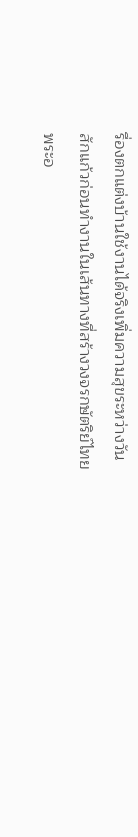รื่องตกแต่งบ้านใช้งานได้จริงเพิ่มความสุขระหว่างวัน สักแก้วก่อนทำงานในเส้นทางที่สร้างวงจรกษัตริย์ไทยพระอ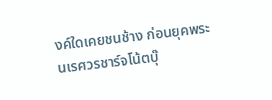งค์ใดเคยชนช้าง ก่อนยุคพระนเรศวรชาร์จโน้ตบุ๊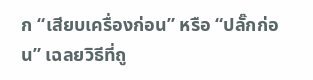ก “เสียบเครื่องก่อน” หรือ “ปลั๊กก่อน” เฉลยวิธีที่ถู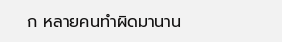ก หลายคนทำผิดมานาน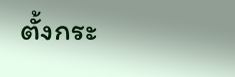ตั้งกระ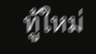ทู้ใหม่